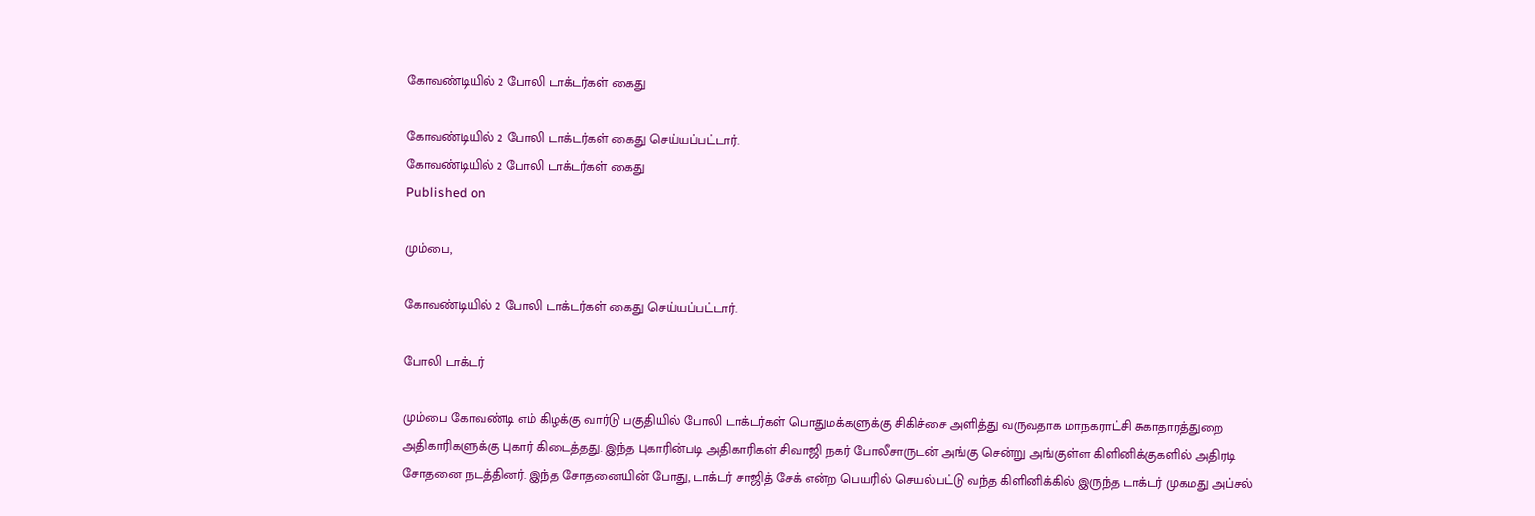கோவண்டியில் 2 போலி டாக்டர்கள் கைது

கோவண்டியில் 2 போலி டாக்டர்கள் கைது செய்யப்பட்டார்.
கோவண்டியில் 2 போலி டாக்டர்கள் கைது
Published on

மும்பை,

கோவண்டியில் 2 போலி டாக்டர்கள் கைது செய்யப்பட்டார்.

போலி டாக்டர்

மும்பை கோவண்டி எம் கிழக்கு வார்டு பகுதியில் போலி டாக்டர்கள் பொதுமக்களுக்கு சிகிச்சை அளித்து வருவதாக மாநகராட்சி சுகாதாரத்துறை அதிகாரிகளுக்கு புகார் கிடைத்தது. இந்த புகாரின்படி அதிகாரிகள் சிவாஜி நகர் போலீசாருடன் அங்கு சென்று அங்குள்ள கிளினிக்குகளில் அதிரடி சோதனை நடத்தினர். இந்த சோதனையின் போது, டாக்டர் சாஜித் சேக் என்ற பெயரில் செயல்பட்டு வந்த கிளினிக்கில் இருந்த டாக்டர் முகமது அப்சல்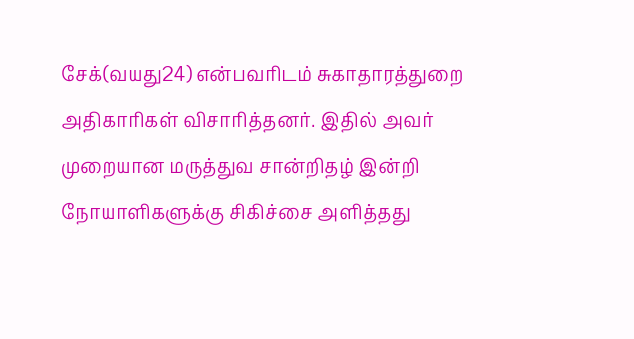சேக்(வயது24) என்பவரிடம் சுகாதாரத்துறை அதிகாரிகள் விசாரித்தனர். இதில் அவர் முறையான மருத்துவ சான்றிதழ் இன்றி நோயாளிகளுக்கு சிகிச்சை அளித்தது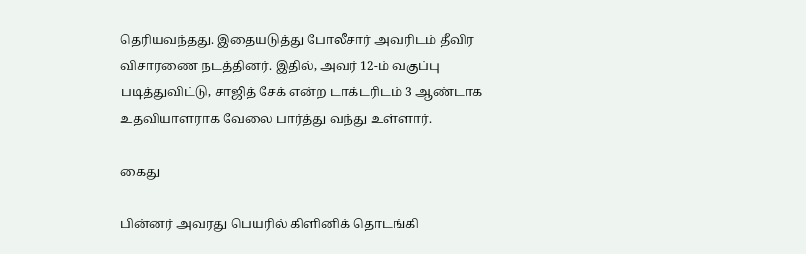தெரியவந்தது. இதையடுத்து போலீசார் அவரிடம் தீவிர விசாரணை நடத்தினர். இதில், அவர் 12-ம் வகுப்பு படித்துவிட்டு, சாஜித் சேக் என்ற டாக்டரிடம் 3 ஆண்டாக உதவியாளராக வேலை பார்த்து வந்து உள்ளார்.

கைது

பின்னர் அவரது பெயரில் கிளினிக் தொடங்கி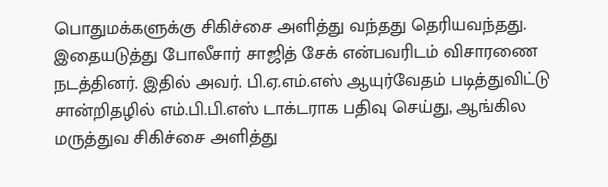பொதுமக்களுக்கு சிகிச்சை அளித்து வந்தது தெரியவந்தது. இதையடுத்து போலீசார் சாஜித் சேக் என்பவரிடம் விசாரணை நடத்தினர். இதில் அவர். பி.ஏ.எம்.எஸ் ஆயுர்வேதம் படித்துவிட்டு சான்றிதழில் எம்.பி.பி.எஸ் டாக்டராக பதிவு செய்து, ஆங்கில மருத்துவ சிகிச்சை அளித்து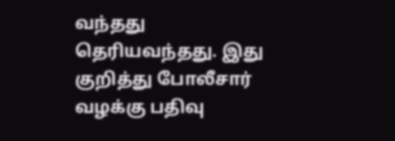வந்தது தெரியவந்தது. இது குறித்து போலீசார் வழக்கு பதிவு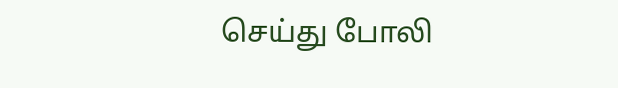செய்து போலி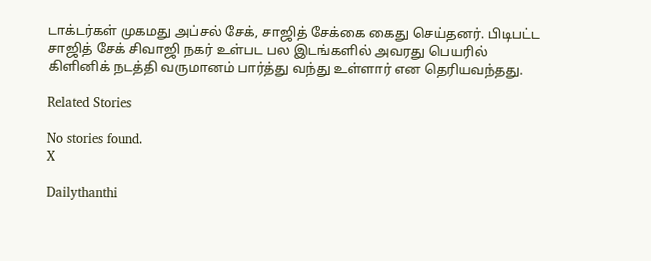டாக்டர்கள் முகமது அப்சல் சேக், சாஜித் சேக்கை கைது செய்தனர். பிடிபட்ட சாஜித் சேக் சிவாஜி நகர் உள்பட பல இடங்களில் அவரது பெயரில் கிளினிக் நடத்தி வருமானம் பார்த்து வந்து உள்ளார் என தெரியவந்தது.

Related Stories

No stories found.
X

Dailythanthi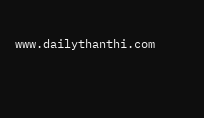www.dailythanthi.com